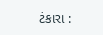ટંકારા :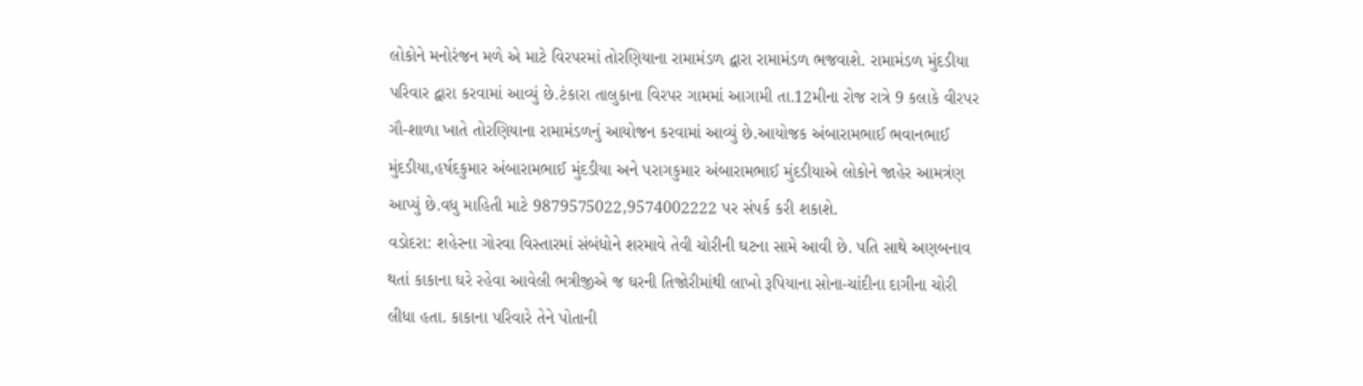લોકોને મનોરંજન મળે એ માટે વિરપરમાં તોરણિયાના રામામંડળ દ્વારા રામામંડળ ભજવાશે. રામામંડળ મુંદડીયા પરિવાર દ્વારા કરવામાં આવ્યું છે.ટંકારા તાલુકાના વિરપર ગામમાં આગામી તા.12મીના રોજ રાત્રે 9 કલાકે વીરપર ગૌ-શાળા ખાતે તોરણિયાના રામામંડળનું આયોજન કરવામાં આવ્યું છે.આયોજક અંબારામભાઈ ભવાનભાઈ મુંદડીયા,હર્ષદકુમાર અંબારામભાઈ મુંદડીયા અને પરાગકુમાર અંબારામભાઈ મુંદડીયાએ લોકોને જાહેર આમત્રંણ આપ્યું છે.વધુ માહિતી માટે 9879575022,9574002222 પર સંપર્ક કરી શકાશે.
વડોદરા: શહેરના ગોરવા વિસ્તારમાં સંબંધોને શરમાવે તેવી ચોરીની ઘટના સામે આવી છે. પતિ સાથે અણબનાવ થતાં કાકાના ઘરે રહેવા આવેલી ભત્રીજીએ જ ઘરની તિજોરીમાંથી લાખો રૂપિયાના સોના-ચાંદીના દાગીના ચોરી લીધા હતા. કાકાના પરિવારે તેને પોતાની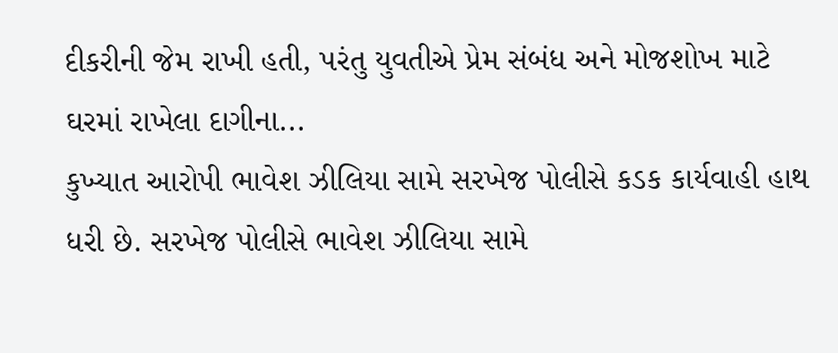દીકરીની જેમ રાખી હતી, પરંતુ યુવતીએ પ્રેમ સંબંધ અને મોજશોખ માટે ઘરમાં રાખેલા દાગીના...
કુખ્યાત આરોપી ભાવેશ ઝીલિયા સામે સરખેજ પોલીસે કડક કાર્યવાહી હાથ ધરી છે. સરખેજ પોલીસે ભાવેશ ઝીલિયા સામે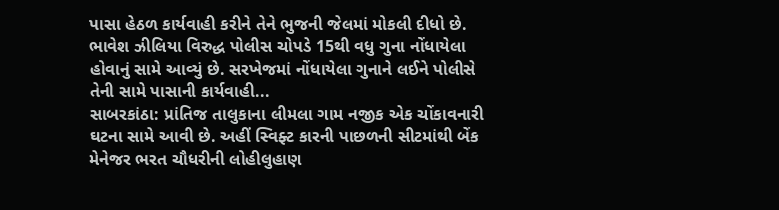પાસા હેઠળ કાર્યવાહી કરીને તેને ભુજની જેલમાં મોકલી દીધો છે. ભાવેશ ઝીલિયા વિરુદ્ધ પોલીસ ચોપડે 15થી વધુ ગુના નોંધાયેલા હોવાનું સામે આવ્યું છે. સરખેજમાં નોંધાયેલા ગુનાને લઈને પોલીસે તેની સામે પાસાની કાર્યવાહી...
સાબરકાંઠા: પ્રાંતિજ તાલુકાના લીમલા ગામ નજીક એક ચોંકાવનારી ઘટના સામે આવી છે. અહીં સ્વિફ્ટ કારની પાછળની સીટમાંથી બેંક મેનેજર ભરત ચૌધરીની લોહીલુહાણ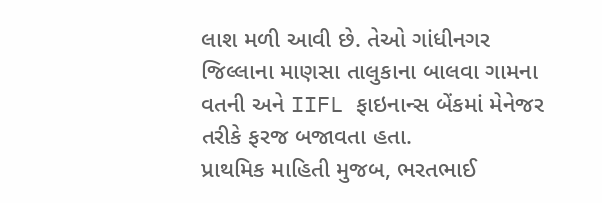લાશ મળી આવી છે. તેઓ ગાંધીનગર જિલ્લાના માણસા તાલુકાના બાલવા ગામના વતની અને IIFL ફાઇનાન્સ બેંકમાં મેનેજર તરીકે ફરજ બજાવતા હતા.
પ્રાથમિક માહિતી મુજબ, ભરતભાઈ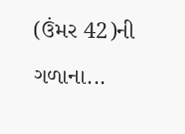(ઉંમર 42)ની ગળાના...